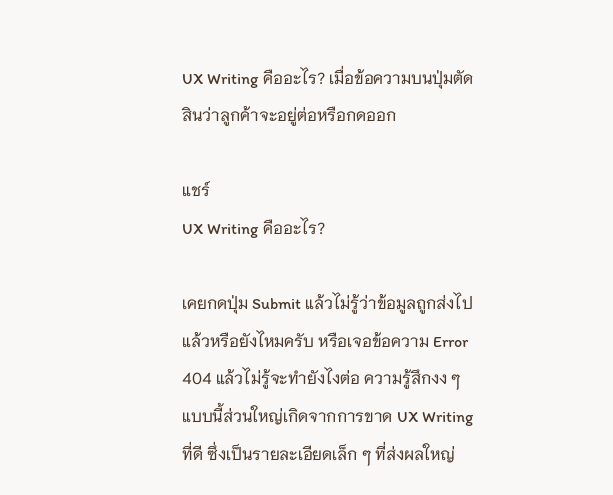UX Writing คืออะไร? เมื่อข้อความบนปุ่มตัดสินว่าลูกค้าจะอยู่ต่อหรือกดออก

แชร์
UX Writing คืออะไร?

เคยกดปุ่ม Submit แล้วไม่รู้ว่าข้อมูลถูกส่งไปแล้วหรือยังไหมครับ หรือเจอข้อความ Error 404 แล้วไม่รู้จะทำยังไงต่อ ความรู้สึกงง ๆ แบบนี้ส่วนใหญ่เกิดจากการขาด UX Writing ที่ดี ซึ่งเป็นรายละเอียดเล็ก ๆ ที่ส่งผลใหญ่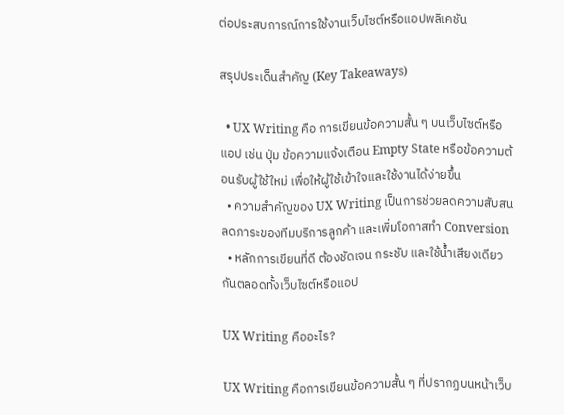ต่อประสบการณ์การใช้งานเว็บไซต์หรือแอปพลิเคชัน

สรุปประเด็นสำคัญ (Key Takeaways)

  • UX Writing คือ การเขียนข้อความสั้น ๆ บนเว็บไซต์หรือแอป เช่น ปุ่ม ข้อความแจ้งเตือน Empty State หรือข้อความต้อนรับผู้ใช้ใหม่ เพื่อให้ผู้ใช้เข้าใจและใช้งานได้ง่ายขึ้น
  • ความสำคัญของ UX Writing เป็นการช่วยลดความสับสน ลดภาระของทีมบริการลูกค้า และเพิ่มโอกาสทำ Conversion
  • หลักการเขียนที่ดี ต้องชัดเจน กระชับ และใช้น้ำเสียงเดียวกันตลอดทั้งเว็บไซต์หรือแอป

UX Writing คืออะไร?

UX Writing คือการเขียนข้อความสั้น ๆ ที่ปรากฏบนหน้าเว็บ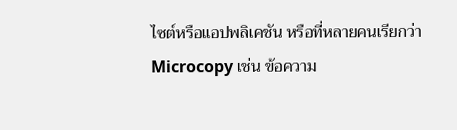ไซต์หรือแอปพลิเคชัน หรือที่หลายคนเรียกว่า Microcopy เช่น ข้อความ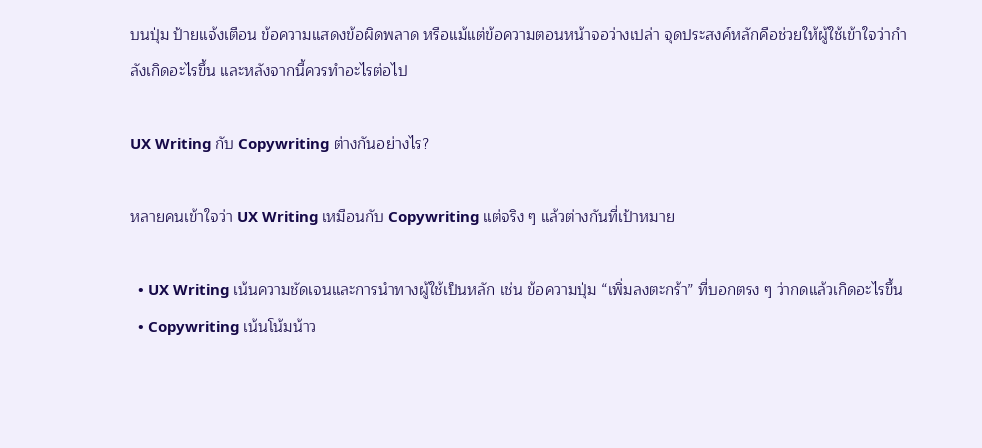บนปุ่ม ป้ายแจ้งเตือน ข้อความแสดงข้อผิดพลาด หรือแม้แต่ข้อความตอนหน้าจอว่างเปล่า จุดประสงค์หลักคือช่วยให้ผู้ใช้เข้าใจว่ากำลังเกิดอะไรขึ้น และหลังจากนี้ควรทำอะไรต่อไป

UX Writing กับ Copywriting ต่างกันอย่างไร?

หลายคนเข้าใจว่า UX Writing เหมือนกับ Copywriting แต่จริง ๆ แล้วต่างกันที่เป้าหมาย

  • UX Writing เน้นความชัดเจนและการนำทางผู้ใช้เป็นหลัก เช่น ข้อความปุ่ม “เพิ่มลงตะกร้า” ที่บอกตรง ๆ ว่ากดแล้วเกิดอะไรขึ้น
  • Copywriting เน้นโน้มน้าว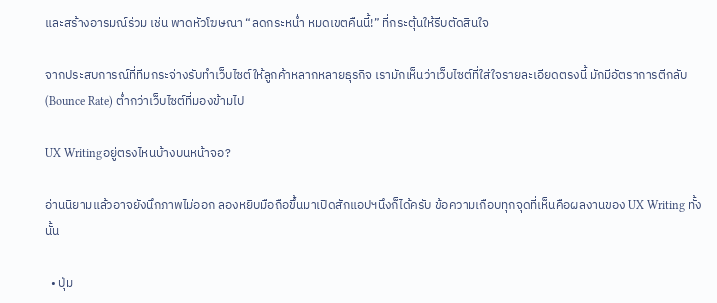และสร้างอารมณ์ร่วม เช่น พาดหัวโฆษณา “ลดกระหน่ำ หมดเขตคืนนี้!” ที่กระตุ้นให้รีบตัดสินใจ

จากประสบการณ์ที่ทีมกระจ่างรับทำเว็บไซต์ให้ลูกค้าหลากหลายธุรกิจ เรามักเห็นว่าเว็บไซต์ที่ใส่ใจรายละเอียดตรงนี้ มักมีอัตราการตีกลับ (Bounce Rate) ต่ำกว่าเว็บไซต์ที่มองข้ามไป

UX Writingอยู่ตรงไหนบ้างบนหน้าจอ?

อ่านนิยามแล้วอาจยังนึกภาพไม่ออก ลองหยิบมือถือขึ้นมาเปิดสักแอปฯนึงก็ได้ครับ ข้อความเกือบทุกจุดที่เห็นคือผลงานของ UX Writing ทั้งนั้น

  • ปุ่ม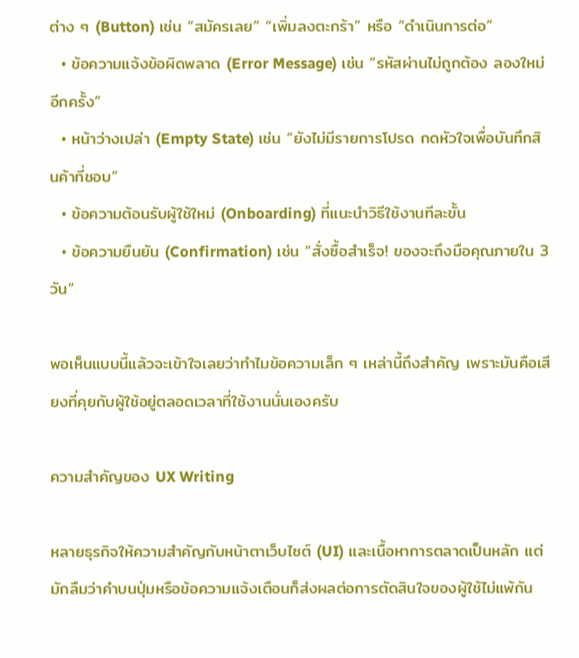ต่าง ๆ (Button) เช่น “สมัครเลย” “เพิ่มลงตะกร้า” หรือ “ดำเนินการต่อ”
  • ข้อความแจ้งข้อผิดพลาด (Error Message) เช่น “รหัสผ่านไม่ถูกต้อง ลองใหม่อีกครั้ง”
  • หน้าว่างเปล่า (Empty State) เช่น “ยังไม่มีรายการโปรด กดหัวใจเพื่อบันทึกสินค้าที่ชอบ”
  • ข้อความต้อนรับผู้ใช้ใหม่ (Onboarding) ที่แนะนำวิธีใช้งานทีละขั้น
  • ข้อความยืนยัน (Confirmation) เช่น “สั่งซื้อสำเร็จ! ของจะถึงมือคุณภายใน 3 วัน”

พอเห็นแบบนี้แล้วจะเข้าใจเลยว่าทำไมข้อความเล็ก ๆ เหล่านี้ถึงสำคัญ เพราะมันคือเสียงที่คุยกับผู้ใช้อยู่ตลอดเวลาที่ใช้งานนั่นเองครับ

ความสำคัญของ UX Writing

หลายธุรกิจให้ความสำคัญกับหน้าตาเว็บไซต์ (UI) และเนื้อหาการตลาดเป็นหลัก แต่มักลืมว่าคำบนปุ่มหรือข้อความแจ้งเตือนก็ส่งผลต่อการตัดสินใจของผู้ใช้ไม่แพ้กัน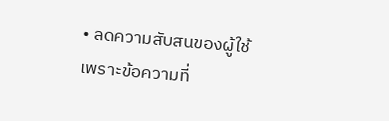• ลดความสับสนของผู้ใช้ เพราะข้อความที่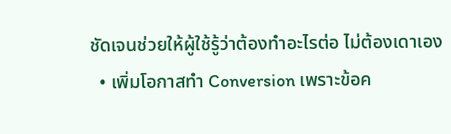ชัดเจนช่วยให้ผู้ใช้รู้ว่าต้องทำอะไรต่อ ไม่ต้องเดาเอง
  • เพิ่มโอกาสทำ Conversion เพราะข้อค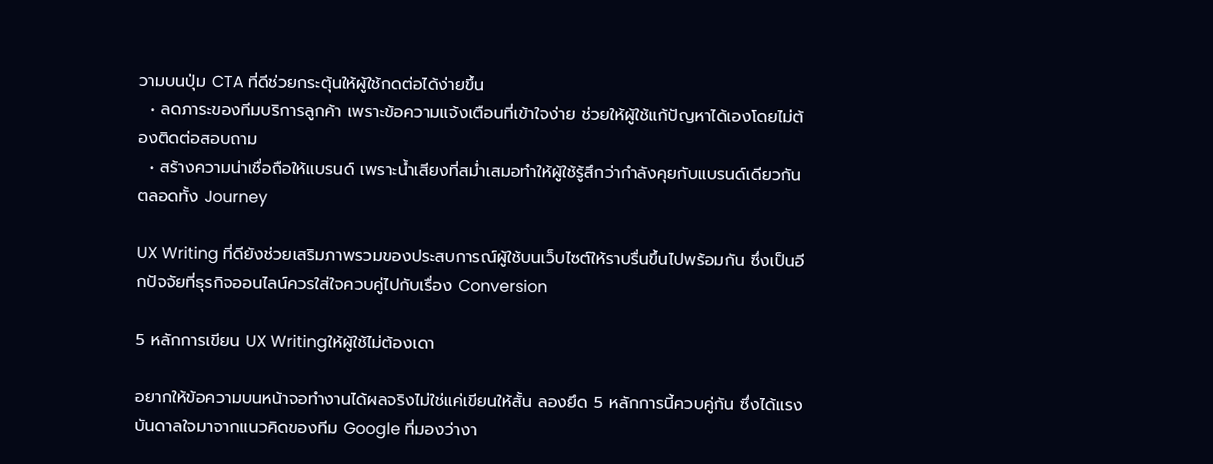วามบนปุ่ม CTA ที่ดีช่วยกระตุ้นให้ผู้ใช้กดต่อได้ง่ายขึ้น
  • ลดภาระของทีมบริการลูกค้า เพราะข้อความแจ้งเตือนที่เข้าใจง่าย ช่วยให้ผู้ใช้แก้ปัญหาได้เองโดยไม่ต้องติดต่อสอบถาม
  • สร้างความน่าเชื่อถือให้แบรนด์ เพราะน้ำเสียงที่สม่ำเสมอทำให้ผู้ใช้รู้สึกว่ากำลังคุยกับแบรนด์เดียวกันตลอดทั้ง Journey

UX Writing ที่ดียังช่วยเสริมภาพรวมของประสบการณ์ผู้ใช้บนเว็บไซต์ให้ราบรื่นขึ้นไปพร้อมกัน ซึ่งเป็นอีกปัจจัยที่ธุรกิจออนไลน์ควรใส่ใจควบคู่ไปกับเรื่อง Conversion

5 หลักการเขียน UX Writingให้ผู้ใช้ไม่ต้องเดา

อยากให้ข้อความบนหน้าจอทำงานได้ผลจริงไม่ใช่แค่เขียนให้สั้น ลองยึด 5 หลักการนี้ควบคู่กัน ซึ่งได้แรงบันดาลใจมาจากแนวคิดของทีม Google ที่มองว่างา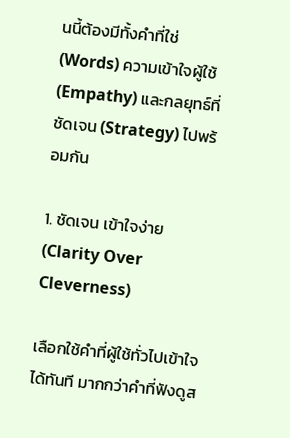นนี้ต้องมีทั้งคำที่ใช่ (Words) ความเข้าใจผู้ใช้ (Empathy) และกลยุทธ์ที่ชัดเจน (Strategy) ไปพร้อมกัน

1. ชัดเจน เข้าใจง่าย (Clarity Over Cleverness)

เลือกใช้คำที่ผู้ใช้ทั่วไปเข้าใจได้ทันที มากกว่าคำที่ฟังดูส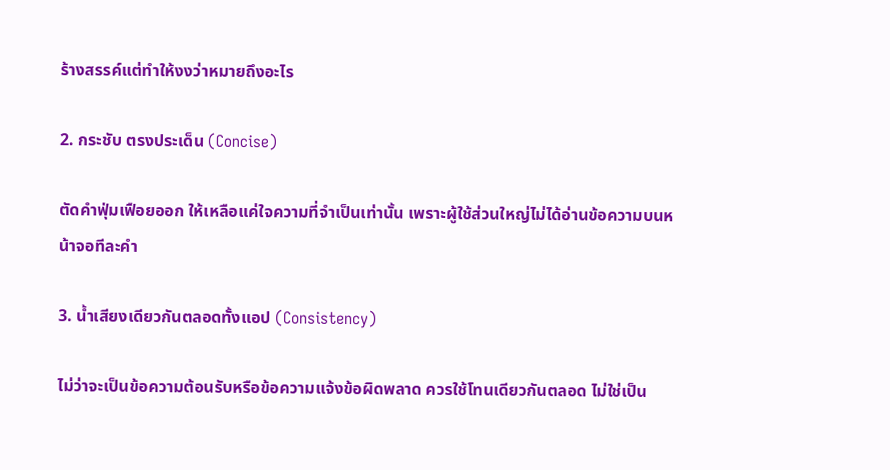ร้างสรรค์แต่ทำให้งงว่าหมายถึงอะไร

2. กระชับ ตรงประเด็น (Concise)

ตัดคำฟุ่มเฟือยออก ให้เหลือแค่ใจความที่จำเป็นเท่านั้น เพราะผู้ใช้ส่วนใหญ่ไม่ได้อ่านข้อความบนหน้าจอทีละคำ

3. น้ำเสียงเดียวกันตลอดทั้งแอป (Consistency)

ไม่ว่าจะเป็นข้อความต้อนรับหรือข้อความแจ้งข้อผิดพลาด ควรใช้โทนเดียวกันตลอด ไม่ใช่เป็น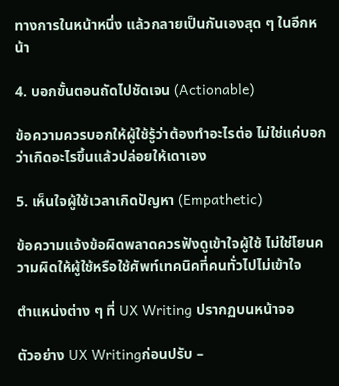ทางการในหน้าหนึ่ง แล้วกลายเป็นกันเองสุด ๆ ในอีกหน้า

4. บอกขั้นตอนถัดไปชัดเจน (Actionable)

ข้อความควรบอกให้ผู้ใช้รู้ว่าต้องทำอะไรต่อ ไม่ใช่แค่บอกว่าเกิดอะไรขึ้นแล้วปล่อยให้เดาเอง

5. เห็นใจผู้ใช้เวลาเกิดปัญหา (Empathetic)

ข้อความแจ้งข้อผิดพลาดควรฟังดูเข้าใจผู้ใช้ ไม่ใช่โยนความผิดให้ผู้ใช้หรือใช้ศัพท์เทคนิคที่คนทั่วไปไม่เข้าใจ

ตำแหน่งต่าง ๆ ที่ UX Writing ปรากฏบนหน้าจอ

ตัวอย่าง UX Writingก่อนปรับ –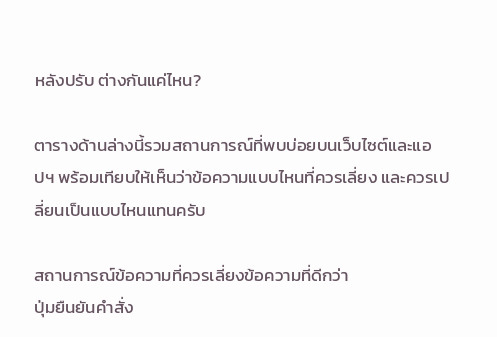หลังปรับ ต่างกันแค่ไหน?

ตารางด้านล่างนี้รวมสถานการณ์ที่พบบ่อยบนเว็บไซต์และแอปฯ พร้อมเทียบให้เห็นว่าข้อความแบบไหนที่ควรเลี่ยง และควรเปลี่ยนเป็นแบบไหนแทนครับ

สถานการณ์ข้อความที่ควรเลี่ยงข้อความที่ดีกว่า
ปุ่มยืนยันคำสั่ง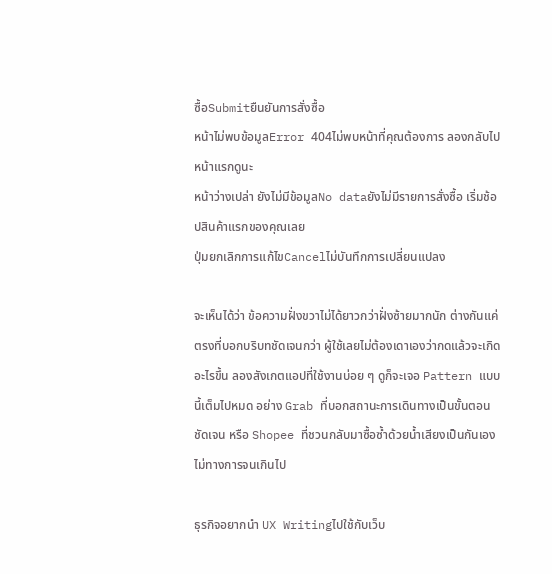ซื้อSubmitยืนยันการสั่งซื้อ
หน้าไม่พบข้อมูลError 404ไม่พบหน้าที่คุณต้องการ ลองกลับไปหน้าแรกดูนะ
หน้าว่างเปล่า ยังไม่มีข้อมูลNo dataยังไม่มีรายการสั่งซื้อ เริ่มช้อปสินค้าแรกของคุณเลย
ปุ่มยกเลิกการแก้ไขCancelไม่บันทึกการเปลี่ยนแปลง

จะเห็นได้ว่า ข้อความฝั่งขวาไม่ได้ยาวกว่าฝั่งซ้ายมากนัก ต่างกันแค่ตรงที่บอกบริบทชัดเจนกว่า ผู้ใช้เลยไม่ต้องเดาเองว่ากดแล้วจะเกิดอะไรขึ้น ลองสังเกตแอปที่ใช้งานบ่อย ๆ ดูก็จะเจอ Pattern แบบนี้เต็มไปหมด อย่าง Grab ที่บอกสถานะการเดินทางเป็นขั้นตอนชัดเจน หรือ Shopee ที่ชวนกลับมาซื้อซ้ำด้วยน้ำเสียงเป็นกันเอง ไม่ทางการจนเกินไป

ธุรกิจอยากนำ UX Writingไปใช้กับเว็บ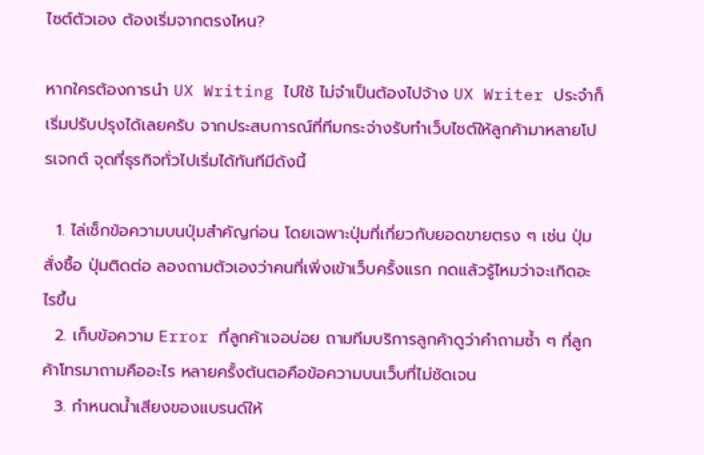ไซต์ตัวเอง ต้องเริ่มจากตรงไหน?

หากใครต้องการนำ UX Writing ไปใช้ ไม่จำเป็นต้องไปจ้าง UX Writer ประจำก็เริ่มปรับปรุงได้เลยครับ จากประสบการณ์ที่ทีมกระจ่างรับทำเว็บไซต์ให้ลูกค้ามาหลายโปรเจกต์ จุดที่ธุรกิจทั่วไปเริ่มได้ทันทีมีดังนี้

  1. ไล่เช็กข้อความบนปุ่มสำคัญก่อน โดยเฉพาะปุ่มที่เกี่ยวกับยอดขายตรง ๆ เช่น ปุ่มสั่งซื้อ ปุ่มติดต่อ ลองถามตัวเองว่าคนที่เพิ่งเข้าเว็บครั้งแรก กดแล้วรู้ไหมว่าจะเกิดอะไรขึ้น
  2. เก็บข้อความ Error ที่ลูกค้าเจอบ่อย ถามทีมบริการลูกค้าดูว่าคำถามซ้ำ ๆ ที่ลูกค้าโทรมาถามคืออะไร หลายครั้งต้นตอคือข้อความบนเว็บที่ไม่ชัดเจน
  3. กำหนดน้ำเสียงของแบรนด์ให้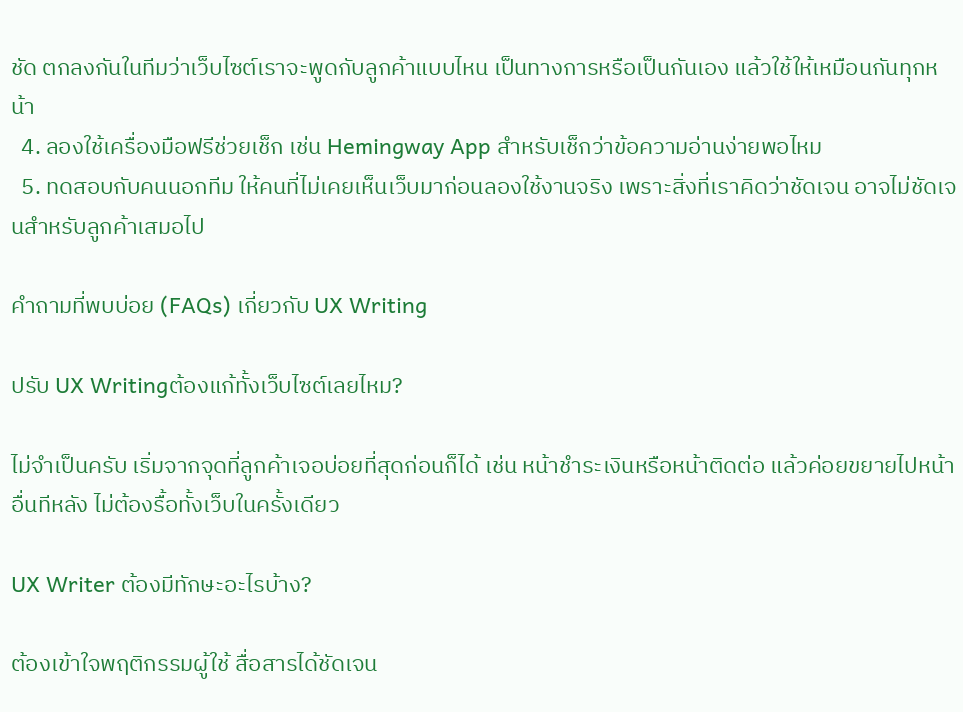ชัด ตกลงกันในทีมว่าเว็บไซต์เราจะพูดกับลูกค้าแบบไหน เป็นทางการหรือเป็นกันเอง แล้วใช้ให้เหมือนกันทุกหน้า
  4. ลองใช้เครื่องมือฟรีช่วยเช็ก เช่น Hemingway App สำหรับเช็กว่าข้อความอ่านง่ายพอไหม
  5. ทดสอบกับคนนอกทีม ให้คนที่ไม่เคยเห็นเว็บมาก่อนลองใช้งานจริง เพราะสิ่งที่เราคิดว่าชัดเจน อาจไม่ชัดเจนสำหรับลูกค้าเสมอไป

คำถามที่พบบ่อย (FAQs) เกี่ยวกับ UX Writing

ปรับ UX Writingต้องแก้ทั้งเว็บไซต์เลยไหม?

ไม่จำเป็นครับ เริ่มจากจุดที่ลูกค้าเจอบ่อยที่สุดก่อนก็ได้ เช่น หน้าชำระเงินหรือหน้าติดต่อ แล้วค่อยขยายไปหน้าอื่นทีหลัง ไม่ต้องรื้อทั้งเว็บในครั้งเดียว

UX Writer ต้องมีทักษะอะไรบ้าง?

ต้องเข้าใจพฤติกรรมผู้ใช้ สื่อสารได้ชัดเจน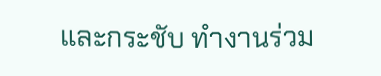และกระชับ ทำงานร่วม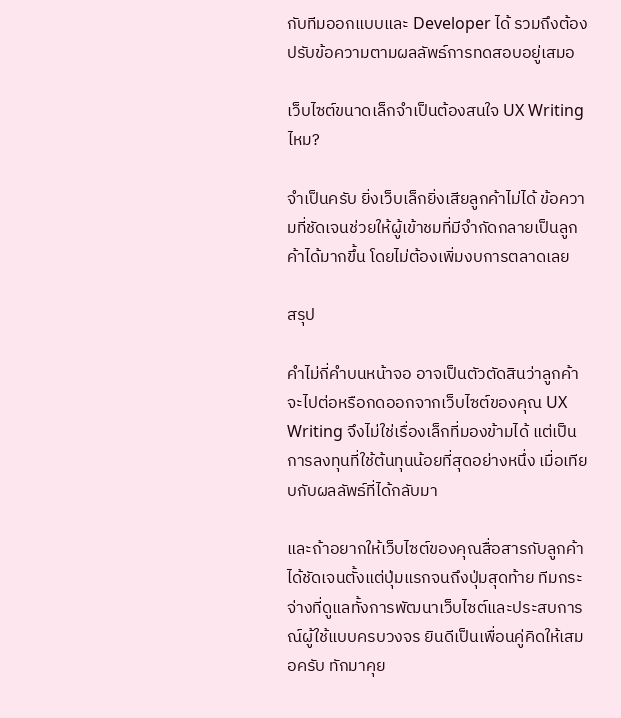กับทีมออกแบบและ Developer ได้ รวมถึงต้องปรับข้อความตามผลลัพธ์การทดสอบอยู่เสมอ

เว็บไซต์ขนาดเล็กจำเป็นต้องสนใจ UX Writingไหม?

จำเป็นครับ ยิ่งเว็บเล็กยิ่งเสียลูกค้าไม่ได้ ข้อความที่ชัดเจนช่วยให้ผู้เข้าชมที่มีจำกัดกลายเป็นลูกค้าได้มากขึ้น โดยไม่ต้องเพิ่มงบการตลาดเลย

สรุป

คำไม่กี่คำบนหน้าจอ อาจเป็นตัวตัดสินว่าลูกค้าจะไปต่อหรือกดออกจากเว็บไซต์ของคุณ UX Writing จึงไม่ใช่เรื่องเล็กที่มองข้ามได้ แต่เป็นการลงทุนที่ใช้ต้นทุนน้อยที่สุดอย่างหนึ่ง เมื่อเทียบกับผลลัพธ์ที่ได้กลับมา

และถ้าอยากให้เว็บไซต์ของคุณสื่อสารกับลูกค้าได้ชัดเจนตั้งแต่ปุ่มแรกจนถึงปุ่มสุดท้าย ทีมกระจ่างที่ดูแลทั้งการพัฒนาเว็บไซต์และประสบการณ์ผู้ใช้แบบครบวงจร ยินดีเป็นเพื่อนคู่คิดให้เสมอครับ ทักมาคุย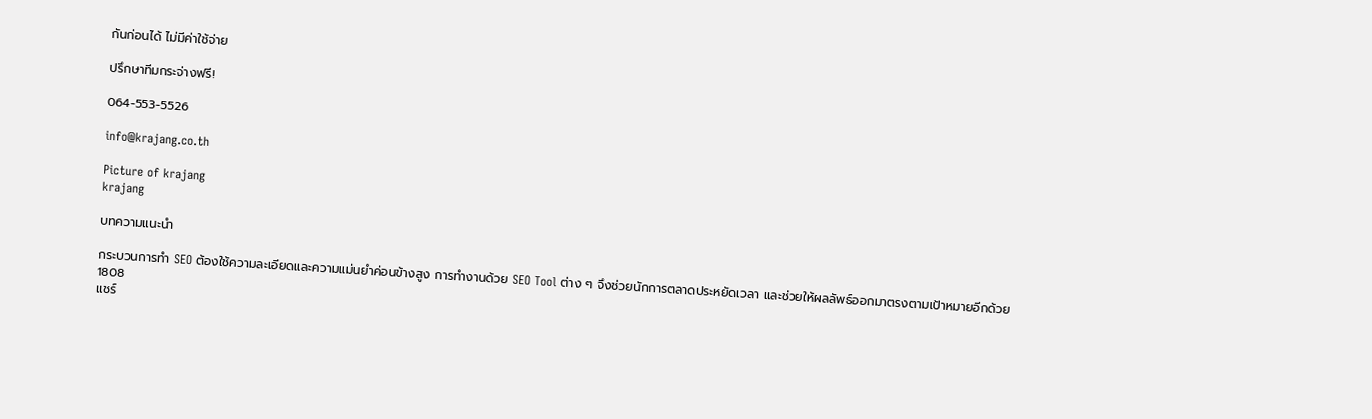กันก่อนได้ ไม่มีค่าใช้จ่าย

ปรึกษาทีมกระจ่างฟรี!

064-553-5526

info@krajang.co.th

Picture of krajang
krajang

บทความแนะนำ

กระบวนการทำ SEO ต้องใช้ความละเอียดและความแม่นยำค่อนข้างสูง การทำงานด้วย SEO Tool ต่าง ๆ จึงช่วยนักการตลาดประหยัดเวลา และช่วยให้ผลลัพธ์ออกมาตรงตามเป้าหมายอีกด้วย
1808
แชร์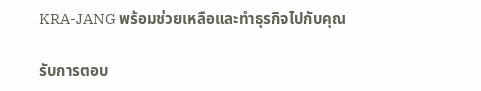KRA-JANG พร้อมช่วยเหลือและทำธุรกิจไปกับคุณ

รับการตอบ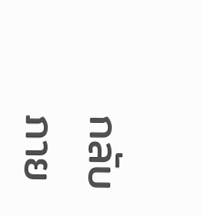กลับภาย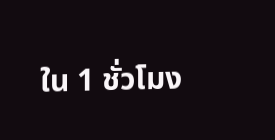ใน 1 ชั่วโมง